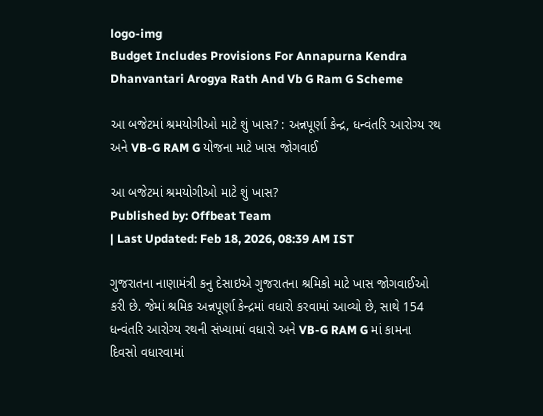logo-img
Budget Includes Provisions For Annapurna Kendra Dhanvantari Arogya Rath And Vb G Ram G Scheme

આ બજેટમાં શ્રમયોગીઓ માટે શું ખાસ? : અન્નપૂર્ણા કેન્‍દ્ર, ધન્‍વંતરિ આરોગ્ય રથ અને VB-G RAM G યોજના માટે ખાસ જોગવાઈ

આ બજેટમાં શ્રમયોગીઓ માટે શું ખાસ?
Published by: Offbeat Team
| Last Updated: Feb 18, 2026, 08:39 AM IST

ગુજરાતના નાણામંત્રી કનુ દેસાઇએ ગુજરાતના શ્રમિકો માટે ખાસ જોગવાઈઓ કરી છે. જેમાં શ્રમિક અન્નપૂર્ણા કેન્‍દ્રમાં વધારો કરવામાં આવ્યો છે, સાથે 154 ધન્‍વંતરિ આરોગ્ય રથની સંખ્યામાં વધારો અને VB-G RAM G માં કામના દિવસો વધારવામાં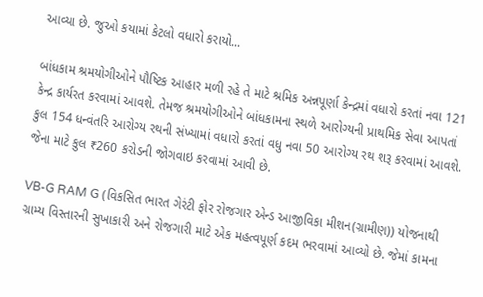આવ્યા છે. જુઓ કયામાં કેટલો વધારો કરાયો...

બાંધકામ શ્રમયોગીઓને પૌષ્ટિક આહાર મળી રહે તે માટે શ્રમિક અન્નપૂર્ણા કેન્‍દ્રમાં વધારો કરતાં નવા 121 કેન્‍દ્ર કાર્યરત કરવામાં આવશે. તેમજ શ્રમયોગીઓને બાંધકામના સ્થળે આરોગ્યની પ્રાથમિક સેવા આપતાં કુલ 154 ધન્‍વંતરિ આરોગ્ય રથની સંખ્યામાં વધારો કરતાં વધુ નવા 50 આરોગ્ય રથ શરૂ કરવામાં આવશે. જેના માટે કુલ ₹260 કરોડની જોગવાઇ કરવામાં આવી છે.

VB-G RAM G (વિકસિત ભારત ગેરંટી ફોર રોજગાર એન્‍ડ આજીવિકા મીશન(ગ્રામીણ)) યોજનાથી ગ્રામ્ય વિસ્તારની સુખાકારી અને રોજગારી માટે એક મહત્વપૂર્ણ કદમ ભરવામાં આવ્યો છે. જેમાં કામના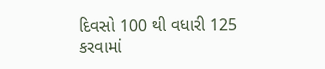દિવસો 100 થી વધારી 125 કરવામાં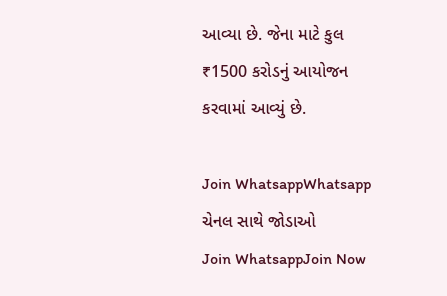આવ્યા છે. જેના માટે કુલ ₹1500 કરોડનું આયોજન કરવામાં આવ્યું છે.

Join WhatsappWhatsapp ચેનલ સાથે જોડાઓ
Join WhatsappJoin Now